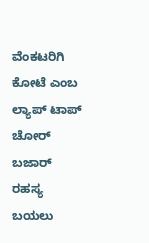ವೆಂಕಟರಿಗಿ ಕೋಟೆ ಎಂಬ ಲ್ಯಾಪ್ ಟಾಪ್ ಚೋರ್ ಬಜಾರ್ ರಹಸ್ಯ ಬಯಲು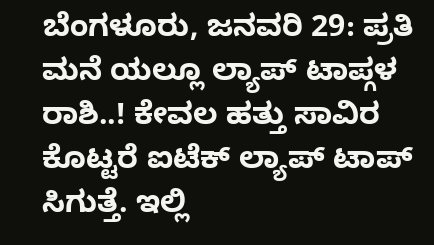ಬೆಂಗಳೂರು, ಜನವರಿ 29: ಪ್ರತಿ ಮನೆ ಯಲ್ಲೂ ಲ್ಯಾಪ್ ಟಾಪ್ಗಳ ರಾಶಿ..! ಕೇವಲ ಹತ್ತು ಸಾವಿರ ಕೊಟ್ಟರೆ ಐಟೆಕ್ ಲ್ಯಾಪ್ ಟಾಪ್ ಸಿಗುತ್ತೆ. ಇಲ್ಲಿ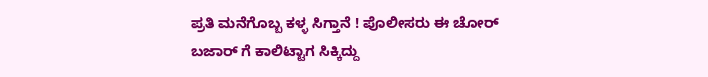ಪ್ರತಿ ಮನೆಗೊಬ್ಬ ಕಳ್ಳ ಸಿಗ್ತಾನೆ ! ಪೊಲೀಸರು ಈ ಚೋರ್ ಬಜಾರ್ ಗೆ ಕಾಲಿಟ್ಟಾಗ ಸಿಕ್ಕಿದ್ದು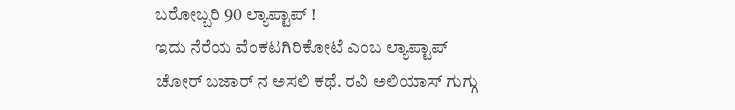ಬರೋಬ್ಬರಿ 90 ಲ್ಯಾಪ್ಟಾಪ್ !
ಇದು ನೆರೆಯ ವೆಂಕಟಗಿರಿಕೋಟೆ ಎಂಬ ಲ್ಯಾಪ್ಟಾಪ್ ಚೋರ್ ಬಜಾರ್ ನ ಅಸಲಿ ಕಥೆ. ರವಿ ಅಲಿಯಾಸ್ ಗುಗ್ಗು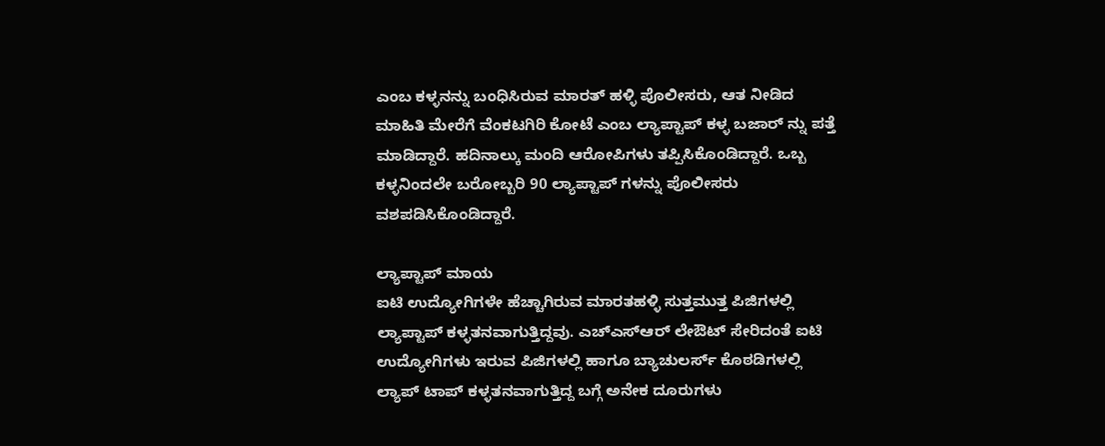ಎಂಬ ಕಳ್ಳನನ್ನು ಬಂಧಿಸಿರುವ ಮಾರತ್ ಹಳ್ಳಿ ಪೊಲೀಸರು, ಆತ ನೀಡಿದ ಮಾಹಿತಿ ಮೇರೆಗೆ ವೆಂಕಟಗಿರಿ ಕೋಟೆ ಎಂಬ ಲ್ಯಾಪ್ಟಾಪ್ ಕಳ್ಳ ಬಜಾರ್ ನ್ನು ಪತ್ತೆ ಮಾಡಿದ್ದಾರೆ. ಹದಿನಾಲ್ಕು ಮಂದಿ ಆರೋಪಿಗಳು ತಪ್ಪಿಸಿಕೊಂಡಿದ್ದಾರೆ. ಒಬ್ಬ ಕಳ್ಳನಿಂದಲೇ ಬರೋಬ್ಬರಿ 90 ಲ್ಯಾಪ್ಟಾಪ್ ಗಳನ್ನು ಪೊಲೀಸರು ವಶಪಡಿಸಿಕೊಂಡಿದ್ದಾರೆ.

ಲ್ಯಾಪ್ಟಾಪ್ ಮಾಯ
ಐಟಿ ಉದ್ಯೋಗಿಗಳೇ ಹೆಚ್ಚಾಗಿರುವ ಮಾರತಹಳ್ಳಿ ಸುತ್ತಮುತ್ತ ಪಿಜಿಗಳಲ್ಲಿ ಲ್ಯಾಪ್ಟಾಪ್ ಕಳ್ಳತನವಾಗುತ್ತಿದ್ದವು. ಎಚ್ಎಸ್ಆರ್ ಲೇಔಟ್ ಸೇರಿದಂತೆ ಐಟಿ ಉದ್ಯೋಗಿಗಳು ಇರುವ ಪಿಜಿಗಳಲ್ಲಿ ಹಾಗೂ ಬ್ಯಾಚುಲರ್ಸ್ ಕೊಠಡಿಗಳಲ್ಲಿ ಲ್ಯಾಪ್ ಟಾಪ್ ಕಳ್ಳತನವಾಗುತ್ತಿದ್ದ ಬಗ್ಗೆ ಅನೇಕ ದೂರುಗಳು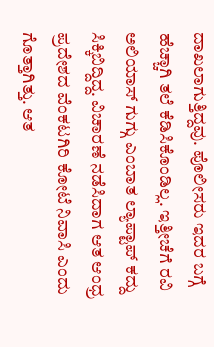ದಾಖಲಾಗುತ್ತಿದ್ದವು. ಪೊಲೀಸರು ಇದರ ಬಗ್ಗೆ ಹೆಚ್ಚಾಗಿ ತಲೆ ಕೆಡಿಸಿಕೊಂಡಿಲ್ಲ. ಇತ್ತೀಚೆಗೆ ರವಿ ಅಲಿಯಾಸ್ ಗುಗ್ಗು ಎಂಬಾತ ಲ್ಯಾಪ್ಟಾಪ್ ಕದ್ದು ಸಿಕ್ಕಿಬಿದ್ದಿದ್ದ. ವಿಚಾರಣೆ ನಡೆಸಿದಾಗ ಆತ ಆಂಧ್ರ ಪ್ರದೇಶದ ವೆಂಕಟಗಿರಿ ಕೋಟೆ ನಿವಾಸಿ ಎಂದು ಗೊತ್ತಾಗಿತ್ತು. ಆತ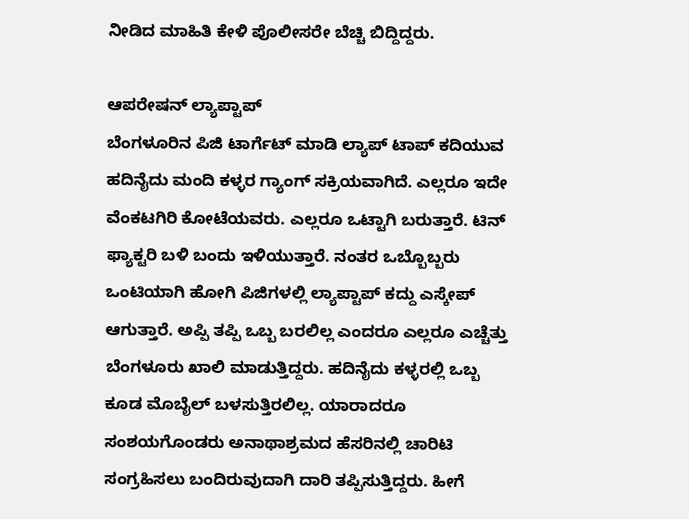ನೀಡಿದ ಮಾಹಿತಿ ಕೇಳಿ ಪೊಲೀಸರೇ ಬೆಚ್ಚಿ ಬಿದ್ದಿದ್ದರು.

ಆಪರೇಷನ್ ಲ್ಯಾಪ್ಟಾಪ್
ಬೆಂಗಳೂರಿನ ಪಿಜಿ ಟಾರ್ಗೆಟ್ ಮಾಡಿ ಲ್ಯಾಪ್ ಟಾಪ್ ಕದಿಯುವ ಹದಿನೈದು ಮಂದಿ ಕಳ್ಳರ ಗ್ಯಾಂಗ್ ಸಕ್ರಿಯವಾಗಿದೆ. ಎಲ್ಲರೂ ಇದೇ ವೆಂಕಟಗಿರಿ ಕೋಟೆಯವರು. ಎಲ್ಲರೂ ಒಟ್ಟಾಗಿ ಬರುತ್ತಾರೆ. ಟಿನ್ ಫ್ಯಾಕ್ಟರಿ ಬಳಿ ಬಂದು ಇಳಿಯುತ್ತಾರೆ. ನಂತರ ಒಬ್ಬೊಬ್ಬರು ಒಂಟಿಯಾಗಿ ಹೋಗಿ ಪಿಜಿಗಳಲ್ಲಿ ಲ್ಯಾಪ್ಟಾಪ್ ಕದ್ದು ಎಸ್ಕೇಪ್ ಆಗುತ್ತಾರೆ. ಅಪ್ಪಿ ತಪ್ಪಿ ಒಬ್ಬ ಬರಲಿಲ್ಲ ಎಂದರೂ ಎಲ್ಲರೂ ಎಚ್ಚೆತ್ತು ಬೆಂಗಳೂರು ಖಾಲಿ ಮಾಡುತ್ತಿದ್ದರು. ಹದಿನೈದು ಕಳ್ಳರಲ್ಲಿ ಒಬ್ಬ ಕೂಡ ಮೊಬೈಲ್ ಬಳಸುತ್ತಿರಲಿಲ್ಲ. ಯಾರಾದರೂ ಸಂಶಯಗೊಂಡರು ಅನಾಥಾಶ್ರಮದ ಹೆಸರಿನಲ್ಲಿ ಚಾರಿಟಿ ಸಂಗ್ರಹಿಸಲು ಬಂದಿರುವುದಾಗಿ ದಾರಿ ತಪ್ಪಿಸುತ್ತಿದ್ದರು. ಹೀಗೆ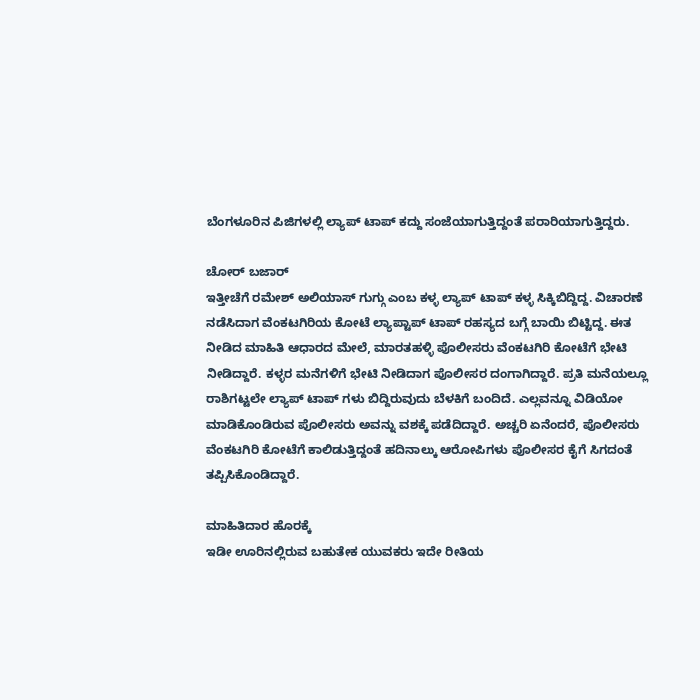ಬೆಂಗಳೂರಿನ ಪಿಜಿಗಳಲ್ಲಿ ಲ್ಯಾಪ್ ಟಾಪ್ ಕದ್ದು ಸಂಜೆಯಾಗುತ್ತಿದ್ದಂತೆ ಪರಾರಿಯಾಗುತ್ತಿದ್ದರು.

ಚೋರ್ ಬಜಾರ್
ಇತ್ತೀಚೆಗೆ ರಮೇಶ್ ಅಲಿಯಾಸ್ ಗುಗ್ಗು ಎಂಬ ಕಳ್ಳ ಲ್ಯಾಪ್ ಟಾಪ್ ಕಳ್ಳ ಸಿಕ್ಕಿಬಿದ್ದಿದ್ದ. ವಿಚಾರಣೆ ನಡೆಸಿದಾಗ ವೆಂಕಟಗಿರಿಯ ಕೋಟೆ ಲ್ಯಾಪ್ಟಾಪ್ ಟಾಪ್ ರಹಸ್ಯದ ಬಗ್ಗೆ ಬಾಯಿ ಬಿಟ್ಟಿದ್ದ. ಈತ ನೀಡಿದ ಮಾಹಿತಿ ಆಧಾರದ ಮೇಲೆ, ಮಾರತಹಳ್ಳಿ ಪೊಲೀಸರು ವೆಂಕಟಗಿರಿ ಕೋಟೆಗೆ ಭೇಟಿ ನೀಡಿದ್ದಾರೆ. ಕಳ್ಳರ ಮನೆಗಳಿಗೆ ಭೇಟಿ ನೀಡಿದಾಗ ಪೊಲೀಸರ ದಂಗಾಗಿದ್ದಾರೆ. ಪ್ರತಿ ಮನೆಯಲ್ಲೂ ರಾಶಿಗಟ್ಟಲೇ ಲ್ಯಾಪ್ ಟಾಪ್ ಗಳು ಬಿದ್ದಿರುವುದು ಬೆಳಕಿಗೆ ಬಂದಿದೆ. ಎಲ್ಲವನ್ನೂ ವಿಡಿಯೋ ಮಾಡಿಕೊಂಡಿರುವ ಪೊಲೀಸರು ಅವನ್ನು ವಶಕ್ಕೆ ಪಡೆದಿದ್ದಾರೆ. ಅಚ್ಚರಿ ಏನೆಂದರೆ, ಪೊಲೀಸರು ವೆಂಕಟಗಿರಿ ಕೋಟೆಗೆ ಕಾಲಿಡುತ್ತಿದ್ದಂತೆ ಹದಿನಾಲ್ಕು ಆರೋಪಿಗಳು ಪೊಲೀಸರ ಕೈಗೆ ಸಿಗದಂತೆ ತಪ್ಪಿಸಿಕೊಂಡಿದ್ದಾರೆ.

ಮಾಹಿತಿದಾರ ಹೊರಕ್ಕೆ
ಇಡೀ ಊರಿನಲ್ಲಿರುವ ಬಹುತೇಕ ಯುವಕರು ಇದೇ ರೀತಿಯ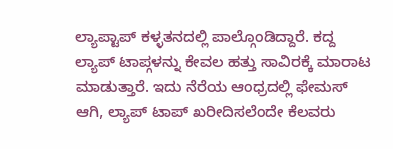ಲ್ಯಾಪ್ಟಾಪ್ ಕಳ್ಳತನದಲ್ಲಿ ಪಾಲ್ಗೊಂಡಿದ್ದಾರೆ. ಕದ್ದ ಲ್ಯಾಪ್ ಟಾಪ್ಗಳನ್ನು ಕೇವಲ ಹತ್ತು ಸಾವಿರಕ್ಕೆ ಮಾರಾಟ ಮಾಡುತ್ತಾರೆ. ಇದು ನೆರೆಯ ಆಂಧ್ರದಲ್ಲಿ ಫೇಮಸ್ ಆಗಿ, ಲ್ಯಾಪ್ ಟಾಪ್ ಖರೀದಿಸಲೆಂದೇ ಕೆಲವರು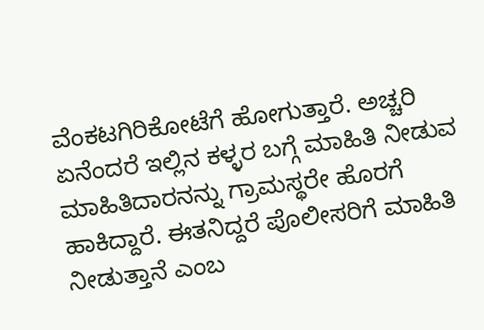ವೆಂಕಟಗಿರಿಕೋಟೆಗೆ ಹೋಗುತ್ತಾರೆ. ಅಚ್ಚರಿ ಏನೆಂದರೆ ಇಲ್ಲಿನ ಕಳ್ಳರ ಬಗ್ಗೆ ಮಾಹಿತಿ ನೀಡುವ ಮಾಹಿತಿದಾರನನ್ನು ಗ್ರಾಮಸ್ಥರೇ ಹೊರಗೆ ಹಾಕಿದ್ದಾರೆ. ಈತನಿದ್ದರೆ ಪೊಲೀಸರಿಗೆ ಮಾಹಿತಿ ನೀಡುತ್ತಾನೆ ಎಂಬ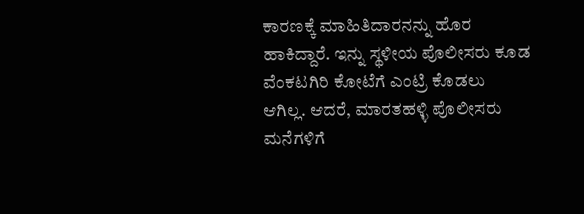ಕಾರಣಕ್ಕೆ ಮಾಹಿತಿದಾರನನ್ನು ಹೊರ ಹಾಕಿದ್ದಾರೆ. ಇನ್ನು ಸ್ಥಳೀಯ ಪೊಲೀಸರು ಕೂಡ ವೆಂಕಟಗಿರಿ ಕೋಟೆಗೆ ಎಂಟ್ರಿ ಕೊಡಲು ಆಗಿಲ್ಲ. ಆದರೆ, ಮಾರತಹಳ್ಳಿ ಪೊಲೀಸರು ಮನೆಗಳಿಗೆ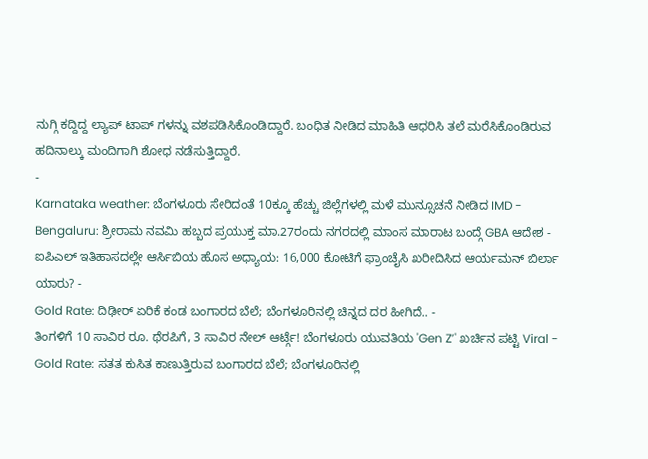ನುಗ್ಗಿ ಕದ್ದಿದ್ದ ಲ್ಯಾಪ್ ಟಾಪ್ ಗಳನ್ನು ವಶಪಡಿಸಿಕೊಂಡಿದ್ದಾರೆ. ಬಂಧಿತ ನೀಡಿದ ಮಾಹಿತಿ ಆಧರಿಸಿ ತಲೆ ಮರೆಸಿಕೊಂಡಿರುವ ಹದಿನಾಲ್ಕು ಮಂದಿಗಾಗಿ ಶೋಧ ನಡೆಸುತ್ತಿದ್ದಾರೆ.
-
Karnataka weather: ಬೆಂಗಳೂರು ಸೇರಿದಂತೆ 10ಕ್ಕೂ ಹೆಚ್ಚು ಜಿಲ್ಲೆಗಳಲ್ಲಿ ಮಳೆ ಮುನ್ಸೂಚನೆ ನೀಡಿದ IMD -
Bengaluru: ಶ್ರೀರಾಮ ನವಮಿ ಹಬ್ಬದ ಪ್ರಯುಕ್ತ ಮಾ.27ರಂದು ನಗರದಲ್ಲಿ ಮಾಂಸ ಮಾರಾಟ ಬಂದ್ಗೆ GBA ಆದೇಶ -
ಐಪಿಎಲ್ ಇತಿಹಾಸದಲ್ಲೇ ಆರ್ಸಿಬಿಯ ಹೊಸ ಅಧ್ಯಾಯ: 16,000 ಕೋಟಿಗೆ ಫ್ರಾಂಚೈಸಿ ಖರೀದಿಸಿದ ಆರ್ಯಮನ್ ಬಿರ್ಲಾ ಯಾರು? -
Gold Rate: ದಿಢೀರ್ ಏರಿಕೆ ಕಂಡ ಬಂಗಾರದ ಬೆಲೆ; ಬೆಂಗಳೂರಿನಲ್ಲಿ ಚಿನ್ನದ ದರ ಹೀಗಿದೆ.. -
ತಿಂಗಳಿಗೆ 10 ಸಾವಿರ ರೂ. ಥೆರಪಿಗೆ, 3 ಸಾವಿರ ನೇಲ್ ಆರ್ಟ್ಗೆ! ಬೆಂಗಳೂರು ಯುವತಿಯ 'Gen Z’' ಖರ್ಚಿನ ಪಟ್ಟಿ Viral -
Gold Rate: ಸತತ ಕುಸಿತ ಕಾಣುತ್ತಿರುವ ಬಂಗಾರದ ಬೆಲೆ; ಬೆಂಗಳೂರಿನಲ್ಲಿ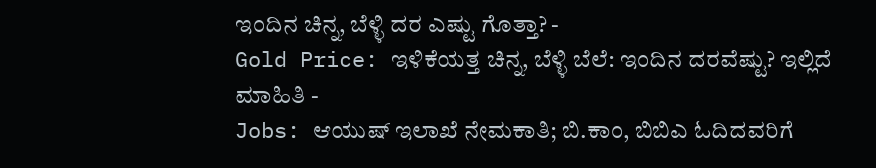ಇಂದಿನ ಚಿನ್ನ, ಬೆಳ್ಳಿ ದರ ಎಷ್ಟು ಗೊತ್ತಾ? -
Gold Price: ಇಳಿಕೆಯತ್ತ ಚಿನ್ನ, ಬೆಳ್ಳಿ ಬೆಲೆ: ಇಂದಿನ ದರವೆಷ್ಟು? ಇಲ್ಲಿದೆ ಮಾಹಿತಿ -
Jobs: ಆಯುಷ್ ಇಲಾಖೆ ನೇಮಕಾತಿ; ಬಿ.ಕಾಂ, ಬಿಬಿಎ ಓದಿದವರಿಗೆ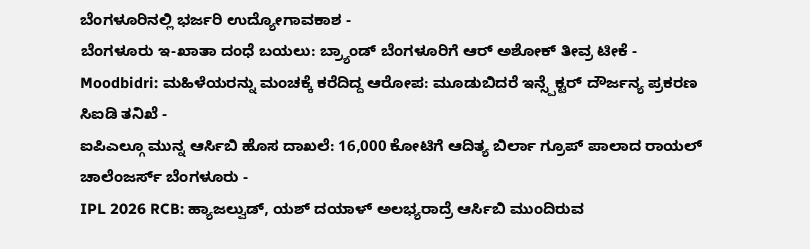ಬೆಂಗಳೂರಿನಲ್ಲಿ ಭರ್ಜರಿ ಉದ್ಯೋಗಾವಕಾಶ -
ಬೆಂಗಳೂರು ಇ-ಖಾತಾ ದಂಧೆ ಬಯಲು: ಬ್ರ್ಯಾಂಡ್ ಬೆಂಗಳೂರಿಗೆ ಆರ್ ಅಶೋಕ್ ತೀವ್ರ ಟೀಕೆ -
Moodbidri: ಮಹಿಳೆಯರನ್ನು ಮಂಚಕ್ಕೆ ಕರೆದಿದ್ದ ಆರೋಪ: ಮೂಡುಬಿದರೆ ಇನ್ಸ್ಪೆಕ್ಟರ್ ದೌರ್ಜನ್ಯ ಪ್ರಕರಣ ಸಿಐಡಿ ತನಿಖೆ -
ಐಪಿಎಲ್ಗೂ ಮುನ್ನ ಆರ್ಸಿಬಿ ಹೊಸ ದಾಖಲೆ: 16,000 ಕೋಟಿಗೆ ಆದಿತ್ಯ ಬಿರ್ಲಾ ಗ್ರೂಪ್ ಪಾಲಾದ ರಾಯಲ್ ಚಾಲೆಂಜರ್ಸ್ ಬೆಂಗಳೂರು -
IPL 2026 RCB: ಹ್ಯಾಜಲ್ವುಡ್, ಯಶ್ ದಯಾಳ್ ಅಲಭ್ಯರಾದ್ರೆ ಆರ್ಸಿಬಿ ಮುಂದಿರುವ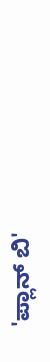'ಪ್ಲಾನ್ ಬಿ'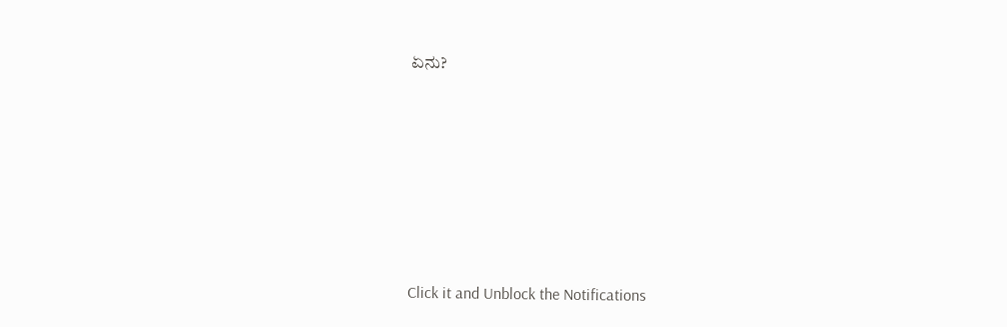ಏನು?











Click it and Unblock the Notifications